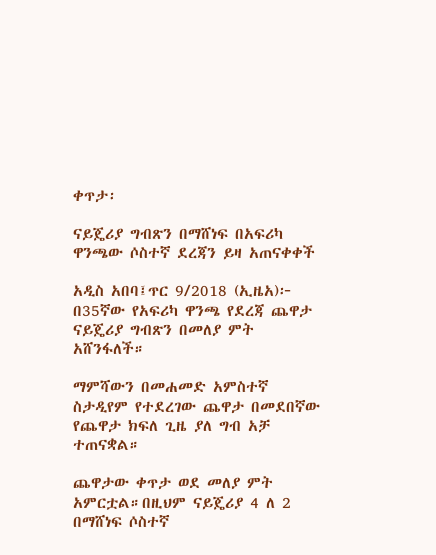ቀጥታ፡

ናይጄሪያ ግብጽን በማሸነፍ በአፍሪካ ዋንጫው ሶስተኛ ደረጃን ይዛ አጠናቀቀች

አዲስ አበባ፤ጥር 9/2018 (ኢዜአ)፦ በ35ኛው የአፍሪካ ዋንጫ የደረጃ ጨዋታ ናይጄሪያ ግብጽን በመለያ ምት አሸንፋለች።

ማምሻውን በመሐመድ አምስተኛ ስታዲየም የተደረገው ጨዋታ በመደበኛው የጨዋታ ክፍለ ጊዜ ያለ ግብ አቻ ተጠናቋል።

ጨዋታው ቀጥታ ወደ መለያ ምት አምርቷል።በዚህም ናይጄሪያ 4 ለ 2 በማሸነፍ ሶስተኛ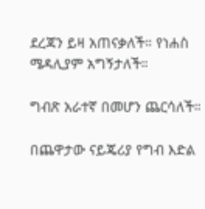ደረጃን ይዛ አጠናቃለች። የነሐስ ሜዳሊያም አግኝታለች።

ግብጽ አራተኛ በመሆን ጨርሳለች።

በጨዋታው ናይጄሪያ የግብ እድል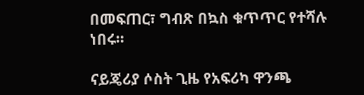በመፍጠር፣ ግብጽ በኳስ ቁጥጥር የተሻሉ ነበሩ።

ናይጄሪያ ሶስት ጊዜ የአፍሪካ ዋንጫ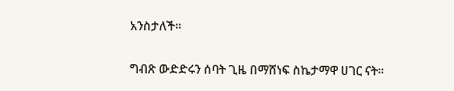አንስታለች።

ግብጽ ውድድሩን ሰባት ጊዜ በማሸነፍ ስኬታማዋ ሀገር ናት።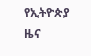የኢትዮጵያ ዜና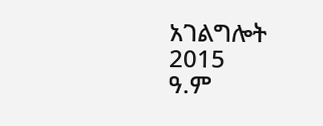አገልግሎት
2015
ዓ.ም